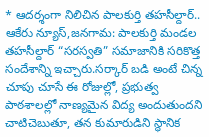* ఆదర్శంగా నిలిచిన పాలకుర్తి తహసీల్దార్..
ఆకేరు న్యూస్,జనగామ: పాలకుర్తి మండల తహసీల్దార్ “సరస్వతి” సమాజానికి సరికొత్త సందేశాన్ని ఇచ్చారు.సర్కార్ బడి అంటే చిన్న చూపు చూసే ఈ రోజుల్లో, ప్రభుత్వ పాఠశాలల్లో నాణ్యమైన విద్య అందుతుందని చాటిచెబుతూ, తన కుమారుడిని స్థానిక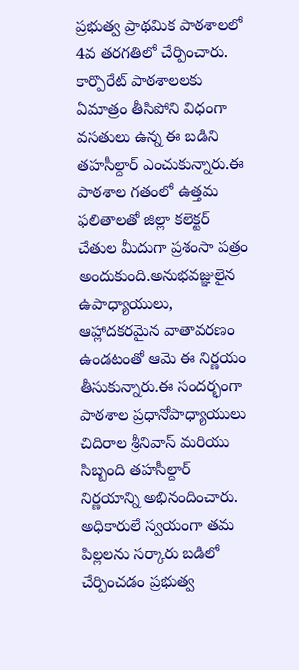ప్రభుత్వ ప్రాథమిక పాఠశాలలో 4వ తరగతిలో చేర్పించారు. కార్పొరేట్ పాఠశాలలకు ఏమాత్రం తీసిపోని విధంగా వసతులు ఉన్న ఈ బడిని తహసీల్దార్ ఎంచుకున్నారు.ఈ పాఠశాల గతంలో ఉత్తమ ఫలితాలతో జిల్లా కలెక్టర్ చేతుల మీదుగా ప్రశంసా పత్రం అందుకుంది.అనుభవజ్ఞులైన ఉపాధ్యాయులు, ఆహ్లాదకరమైన వాతావరణం ఉండటంతో ఆమె ఈ నిర్ణయం తీసుకున్నారు.ఈ సందర్భంగా పాఠశాల ప్రధానోపాధ్యాయులు చిదిరాల శ్రీనివాస్ మరియు సిబ్బంది తహసీల్దార్ నిర్ణయాన్ని అభినందించారు. అధికారులే స్వయంగా తమ పిల్లలను సర్కారు బడిలో చేర్పించడం ప్రభుత్వ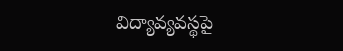విద్యావ్యవస్థపై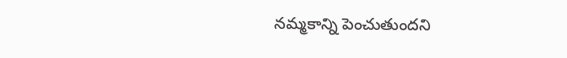నమ్మకాన్ని పెంచుతుందని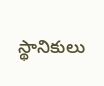స్థానికులు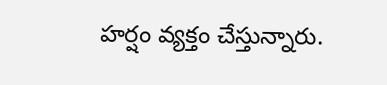హర్షం వ్యక్తం చేస్తున్నారు.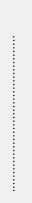…………………………………….